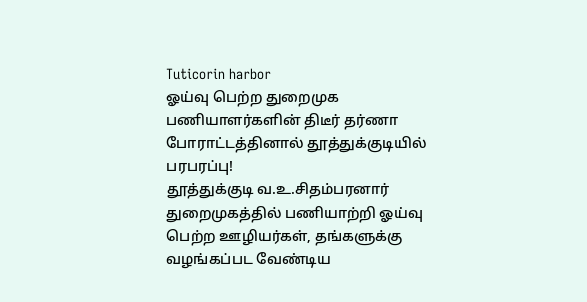Tuticorin harbor
ஓய்வு பெற்ற துறைமுக பணியாளர்களின் திடீர் தர்ணா போராட்டத்தினால் தூத்துக்குடியில் பரபரப்பு!
தூத்துக்குடி வ.உ.சிதம்பரனார் துறைமுகத்தில் பணியாற்றி ஓய்வு பெற்ற ஊழியர்கள், தங்களுக்கு வழங்கப்பட வேண்டிய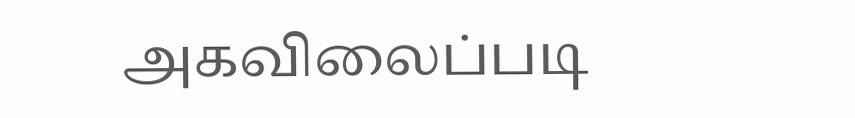அகவிலைப்படி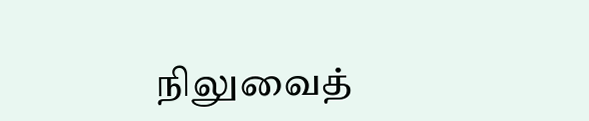நிலுவைத்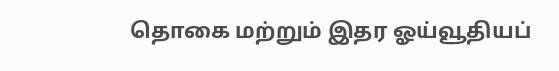தொகை மற்றும் இதர ஓய்வூதியப்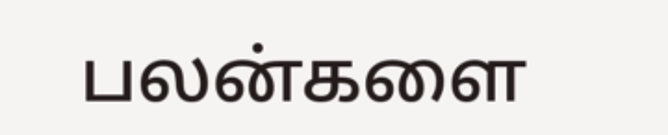பலன்களை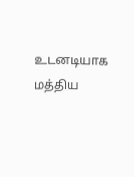உடனடியாக மத்திய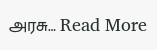அரசு… Read More